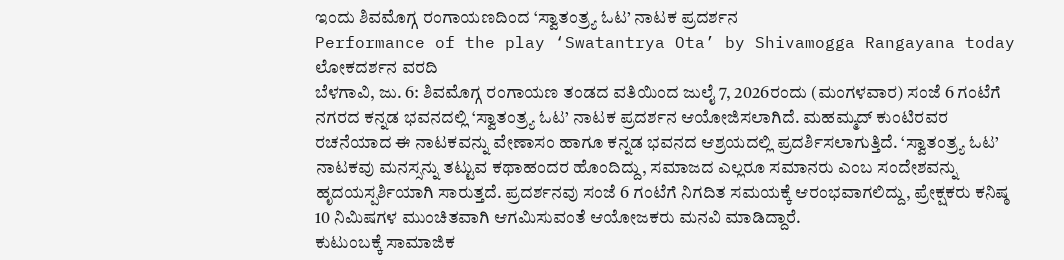ಇಂದು ಶಿವಮೊಗ್ಗ ರಂಗಾಯಣದಿಂದ ‘ಸ್ವಾತಂತ್ರ್ಯ ಓಟ’ ನಾಟಕ ಪ್ರದರ್ಶನ
Performance of the play ‘Swatantrya Ota’ by Shivamogga Rangayana today
ಲೋಕದರ್ಶನ ವರದಿ
ಬೆಳಗಾವಿ, ಜು. 6: ಶಿವಮೊಗ್ಗ ರಂಗಾಯಣ ತಂಡದ ವತಿಯಿಂದ ಜುಲೈ 7, 2026ರಂದು (ಮಂಗಳವಾರ) ಸಂಜೆ 6 ಗಂಟೆಗೆ ನಗರದ ಕನ್ನಡ ಭವನದಲ್ಲಿ ‘ಸ್ವಾತಂತ್ರ್ಯ ಓಟ’ ನಾಟಕ ಪ್ರದರ್ಶನ ಆಯೋಜಿಸಲಾಗಿದೆ. ಮಹಮ್ಮದ್ ಕುಂಟಿರವರ ರಚನೆಯಾದ ಈ ನಾಟಕವನ್ನು ವೇಣಾಸಂ ಹಾಗೂ ಕನ್ನಡ ಭವನದ ಆಶ್ರಯದಲ್ಲಿ ಪ್ರದರ್ಶಿಸಲಾಗುತ್ತಿದೆ. ‘ಸ್ವಾತಂತ್ರ್ಯ ಓಟ’ ನಾಟಕವು ಮನಸ್ಸನ್ನು ತಟ್ಟುವ ಕಥಾಹಂದರ ಹೊಂದಿದ್ದು, ಸಮಾಜದ ಎಲ್ಲರೂ ಸಮಾನರು ಎಂಬ ಸಂದೇಶವನ್ನು ಹೃದಯಸ್ಪರ್ಶಿಯಾಗಿ ಸಾರುತ್ತದೆ. ಪ್ರದರ್ಶನವು ಸಂಜೆ 6 ಗಂಟೆಗೆ ನಿಗದಿತ ಸಮಯಕ್ಕೆ ಆರಂಭವಾಗಲಿದ್ದು, ಪ್ರೇಕ್ಷಕರು ಕನಿಷ್ಠ 10 ನಿಮಿಷಗಳ ಮುಂಚಿತವಾಗಿ ಆಗಮಿಸುವಂತೆ ಆಯೋಜಕರು ಮನವಿ ಮಾಡಿದ್ದಾರೆ.
ಕುಟುಂಬಕ್ಕೆ ಸಾಮಾಜಿಕ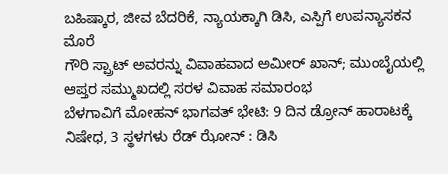ಬಹಿಷ್ಕಾರ, ಜೀವ ಬೆದರಿಕೆ, ನ್ಯಾಯಕ್ಕಾಗಿ ಡಿಸಿ, ಎಸ್ಪಿಗೆ ಉಪನ್ಯಾಸಕನ ಮೊರೆ
ಗೌರಿ ಸ್ಪ್ರಾಟ್ ಅವರನ್ನು ವಿವಾಹವಾದ ಅಮೀರ್ ಖಾನ್; ಮುಂಬೈಯಲ್ಲಿ ಆಪ್ತರ ಸಮ್ಮುಖದಲ್ಲಿ ಸರಳ ವಿವಾಹ ಸಮಾರಂಭ
ಬೆಳಗಾವಿಗೆ ಮೋಹನ್ ಭಾಗವತ್ ಭೇಟಿ: 9 ದಿನ ಡ್ರೋನ್ ಹಾರಾಟಕ್ಕೆ ನಿಷೇಧ, 3 ಸ್ಥಳಗಳು ರೆಡ್ ಝೋನ್ : ಡಿಸಿ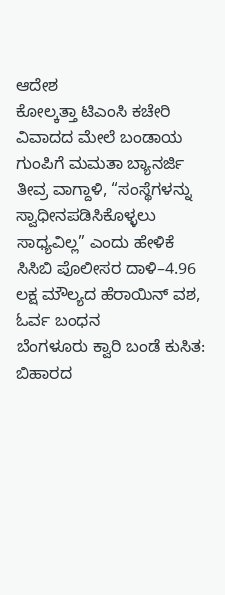ಆದೇಶ
ಕೋಲ್ಕತ್ತಾ ಟಿಎಂಸಿ ಕಚೇರಿ ವಿವಾದದ ಮೇಲೆ ಬಂಡಾಯ ಗುಂಪಿಗೆ ಮಮತಾ ಬ್ಯಾನರ್ಜಿ ತೀವ್ರ ವಾಗ್ದಾಳಿ, “ಸಂಸ್ಥೆಗಳನ್ನು ಸ್ವಾಧೀನಪಡಿಸಿಕೊಳ್ಳಲು ಸಾಧ್ಯವಿಲ್ಲ” ಎಂದು ಹೇಳಿಕೆ
ಸಿಸಿಬಿ ಪೊಲೀಸರ ದಾಳಿ–4.96 ಲಕ್ಷ ಮೌಲ್ಯದ ಹೆರಾಯಿನ್ ವಶ, ಓರ್ವ ಬಂಧನ
ಬೆಂಗಳೂರು ಕ್ವಾರಿ ಬಂಡೆ ಕುಸಿತ: ಬಿಹಾರದ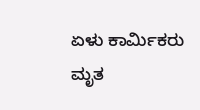ಏಳು ಕಾರ್ಮಿಕರು ಮೃತ